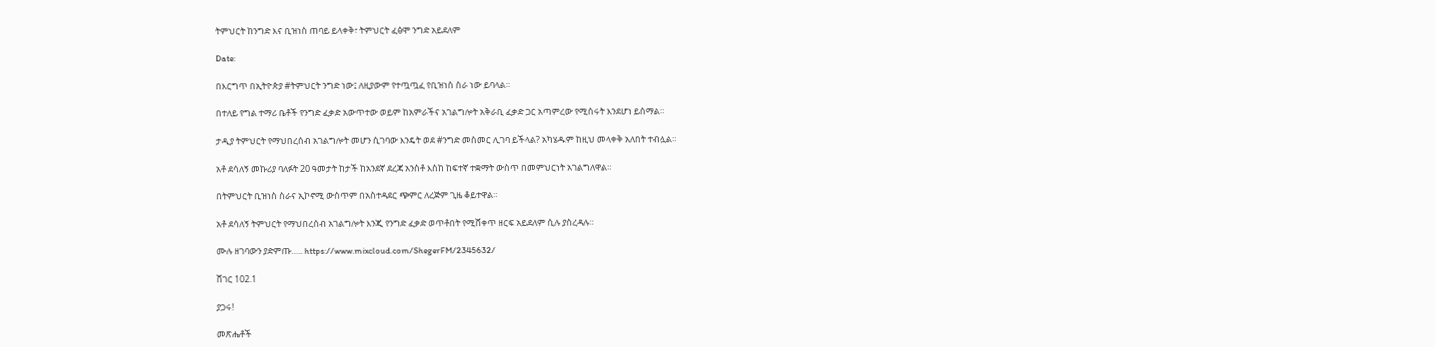ትምህርት ከንግድ እና ቢዝነስ ጠባይ ይላቀቅ፣ ትምህርት ፈፅሞ ንግድ አይደለም

Date:

በእርግጥ በኢትዮጵያ #ትምህርት ንግድ ነው፤ ለዚያውም የተጧጧፈ የቢዝነስ ስራ ነው ይባላል።

በተለይ የግል ተማሪ ቤቶች የንግድ ፈቃድ አውጥተው ወይም ከአምራችና አገልግሎት አቅራቢ ፈቃድ ጋር አጣምረው የሚሰሩት እንደሆነ ይሰማል።

ታዲያ ትምህርት የማህበረሰብ አገልግሎት መሆን ሲገባው እንዴት ወደ #ንግድ መስመር ሊገባ ይችላል? አካሄዱም ከዚህ መላቀቅ አለበት ተብሏል።

አቶ ደሳለኝ መኩሪያ ባለፉት 20 ዓመታት ከታች ከአንደኛ ደረጃ አንስቶ እስከ ከፍተኛ ተቋማት ውስጥ በመምህርነት አገልግለዋል።

በትምህርት ቢዝነስ ስራና ኢኮኖሚ ውስጥም በአስተዳደር ጭምር ለረጅም ጊዜ ቆይተዋል።

አቶ ደሳለኝ ትምህርት የማህበረሰብ አገልግሎት እንጂ የንግድ ፈቃድ ወጥቶበት የሚሸቀጥ ዘርፍ አይደለም ሲሉ ያስረዳሉ።

ሙሉ ዘገባውን ያድምጡ….. https://www.mixcloud.com/ShegerFM/2345632/

ሸገር 102.1

ያጋሩ!

መጽሔቶች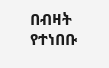በብዛት የተነበቡ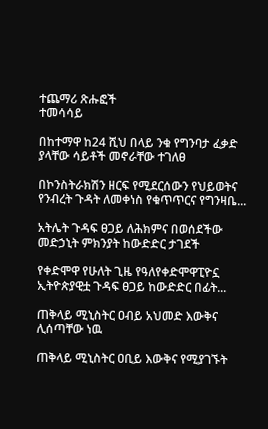ተጨማሪ ጽሑፎች
ተመሳሳይ

በከተማዋ ከ24 ሺህ በላይ ንቁ የግንባታ ፈቃድ ያላቸው ሳይቶች መኖራቸው ተገለፀ

በኮንስትራክሽን ዘርፍ የሚደርሰውን የህይወትና የንብረት ጉዳት ለመቀነስ የቁጥጥርና የግንዛቤ...

አትሌት ጉዳፍ ፀጋይ ለሕክምና በወሰደችው መድኃኒት ምክንያት ከውድድር ታገደች

የቀድሞዋ የሁለት ጊዜ የዓለየቀድሞዋፒዮኗ ኢትዮጵያዊቷ ጉዳፍ ፀጋይ ከውድድር በፊት...

ጠቅላይ ሚኒስትር ዐብይ አህመድ እውቅና ሊሰጣቸው ነዉ

ጠቅላይ ሚኒስትር ዐቢይ እውቅና የሚያገኙት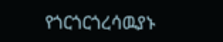የጎርጎርጎረሳዉያኑ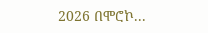2026 በሞሮኮ...